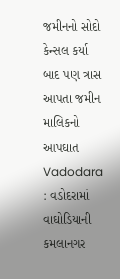જમીનનો સોદો કેન્સલ કર્યા બાદ પણ ત્રાસ આપતા જમીન માલિકનો આપઘાત
Vadodara : વડોદરામાં વાઘોડિયાની કમલાનગર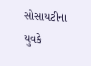સોસાયટીના યુવકે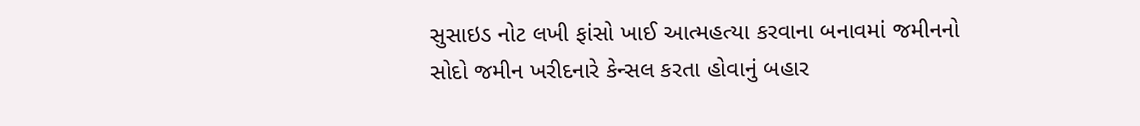સુસાઇડ નોટ લખી ફાંસો ખાઈ આત્મહત્યા કરવાના બનાવમાં જમીનનો સોદો જમીન ખરીદનારે કેન્સલ કરતા હોવાનું બહાર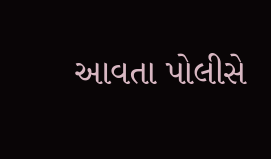આવતા પોલીસે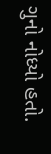ગુનો નોધ્યો હતો.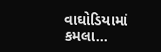વાઘોડિયામાં કમલા…